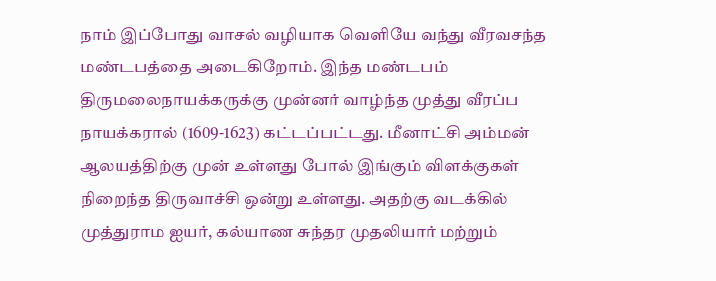நாம் இப்போது வாசல் வழியாக வெளியே வந்து வீரவசந்த மண்டபத்தை அடைகிறோம். இந்த மண்டபம் திருமலைநாயக்கருக்கு முன்னர் வாழ்ந்த முத்து வீரப்ப நாயக்கரால் (1609-1623) கட்டப்பட்டது. மீனாட்சி அம்மன் ஆலயத்திற்கு முன் உள்ளது போல் இங்கும் விளக்குகள் நிறைந்த திருவாச்சி ஒன்று உள்ளது. அதற்கு வடக்கில் முத்துராம ஐயர், கல்யாண சுந்தர முதலியார் மற்றும்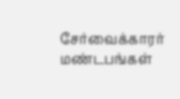சேர்வைக்காரர் மண்டபங்கள்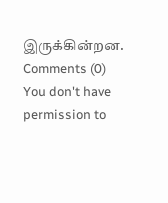இருக்கின்றன.
Comments (0)
You don't have permission to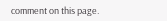comment on this page.